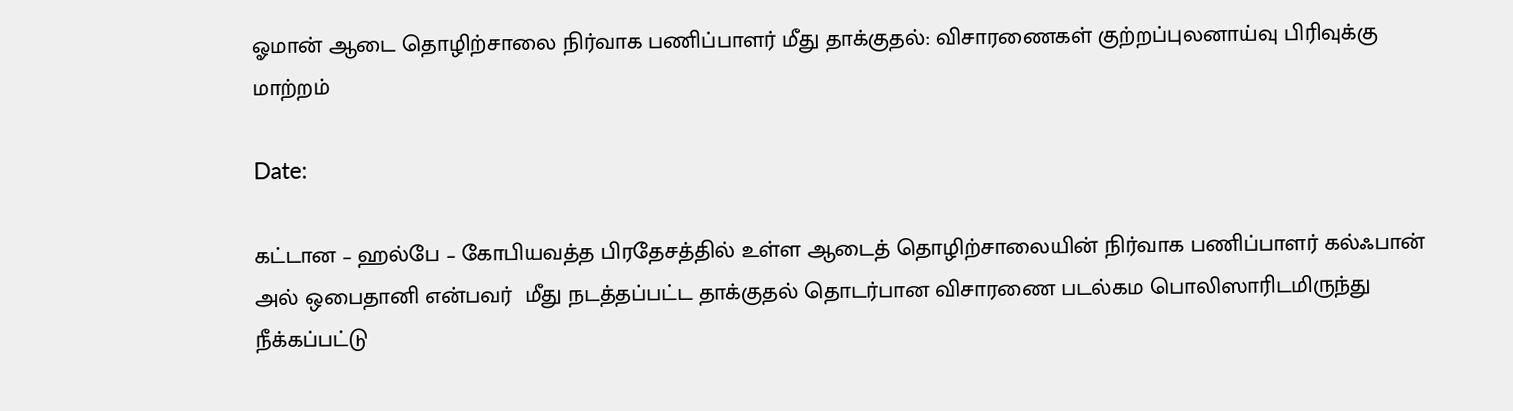ஓமான் ஆடை தொழிற்சாலை நிர்வாக பணிப்பாளர் மீது தாக்குதல்: விசாரணைகள் குற்றப்புலனாய்வு பிரிவுக்கு மாற்றம்

Date:

கட்டான – ஹல்பே – கோபியவத்த பிரதேசத்தில் உள்ள ஆடைத் தொழிற்சாலையின் நிர்வாக பணிப்பாளர் கல்ஃபான் அல் ஒபைதானி என்பவர்  மீது நடத்தப்பட்ட தாக்குதல் தொடர்பான விசாரணை படல்கம பொலிஸாரிடமிருந்து நீக்கப்பட்டு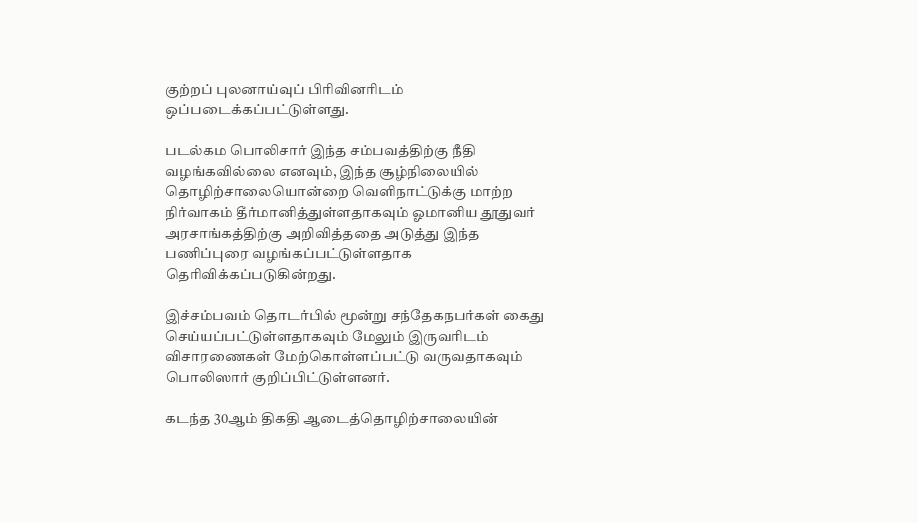குற்றப் புலனாய்வுப் பிரிவினரிடம் ஒப்படைக்கப்பட்டுள்ளது.

படல்கம பொலிசார் இந்த சம்பவத்திற்கு நீதி வழங்கவில்லை எனவும், இந்த சூழ்நிலையில் தொழிற்சாலையொன்றை வெளிநாட்டுக்கு மாற்ற நிர்வாகம் தீர்மானித்துள்ளதாகவும் ஓமானிய தூதுவர் அரசாங்கத்திற்கு அறிவித்ததை அடுத்து இந்த பணிப்புரை வழங்கப்பட்டுள்ளதாக தெரிவிக்கப்படுகின்றது.

இச்சம்பவம் தொடர்பில் மூன்று சந்தேகநபர்கள் கைது செய்யப்பட்டுள்ளதாகவும் மேலும் இருவரிடம் விசாரணைகள் மேற்கொள்ளப்பட்டு வருவதாகவும் பொலிஸார் குறிப்பிட்டுள்ளனர்.

கடந்த 30ஆம் திகதி ஆடைத்தொழிற்சாலையின்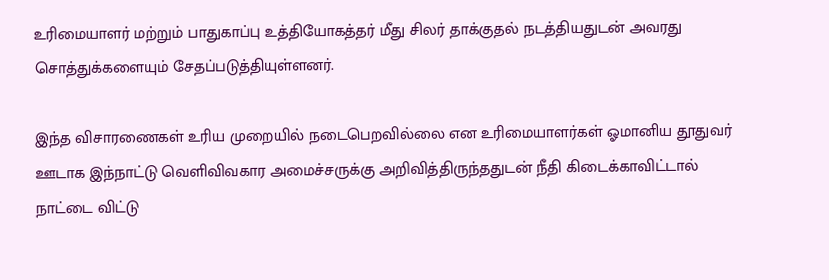உரிமையாளர் மற்றும் பாதுகாப்பு உத்தியோகத்தர் மீது சிலர் தாக்குதல் நடத்தியதுடன் அவரது சொத்துக்களையும் சேதப்படுத்தியுள்ளனர்.

இந்த விசாரணைகள் உரிய முறையில் நடைபெறவில்லை என உரிமையாளர்கள் ஓமானிய தூதுவர் ஊடாக இந்நாட்டு வெளிவிவகார அமைச்சருக்கு அறிவித்திருந்ததுடன் நீதி கிடைக்காவிட்டால் நாட்டை விட்டு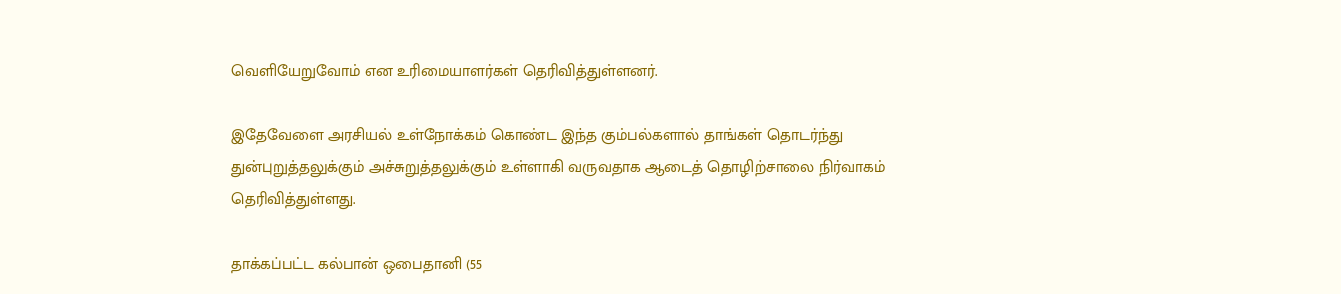வெளியேறுவோம் என உரிமையாளர்கள் தெரிவித்துள்ளனர்.

இதேவேளை அரசியல் உள்நோக்கம் கொண்ட இந்த கும்பல்களால் தாங்கள் தொடர்ந்து துன்புறுத்தலுக்கும் அச்சுறுத்தலுக்கும் உள்ளாகி வருவதாக ஆடைத் தொழிற்சாலை நிர்வாகம் தெரிவித்துள்ளது.

தாக்கப்பட்ட கல்பான் ஒபைதானி (55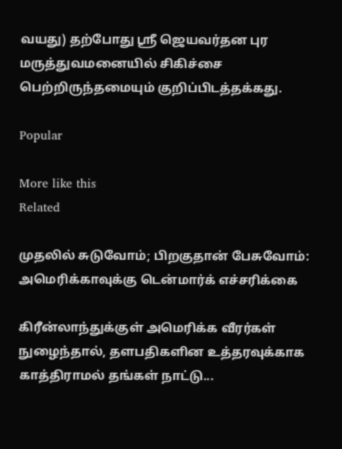வயது) தற்போது ஸ்ரீ ஜெயவர்தன புர மருத்துவமனையில் சிகிச்சை பெற்றிருந்தமையும் குறிப்பிடத்தக்கது.

Popular

More like this
Related

முதலில் சுடுவோம்; பிறகுதான் பேசுவோம்: அமெரிக்காவுக்கு டென்மார்க் எச்சரிக்கை

கிரீன்லாந்துக்குள் அமெரிக்க வீரர்கள் நுழைந்தால், தளபதிகளின உத்தரவுக்காக காத்திராமல் தங்கள் நாட்டு...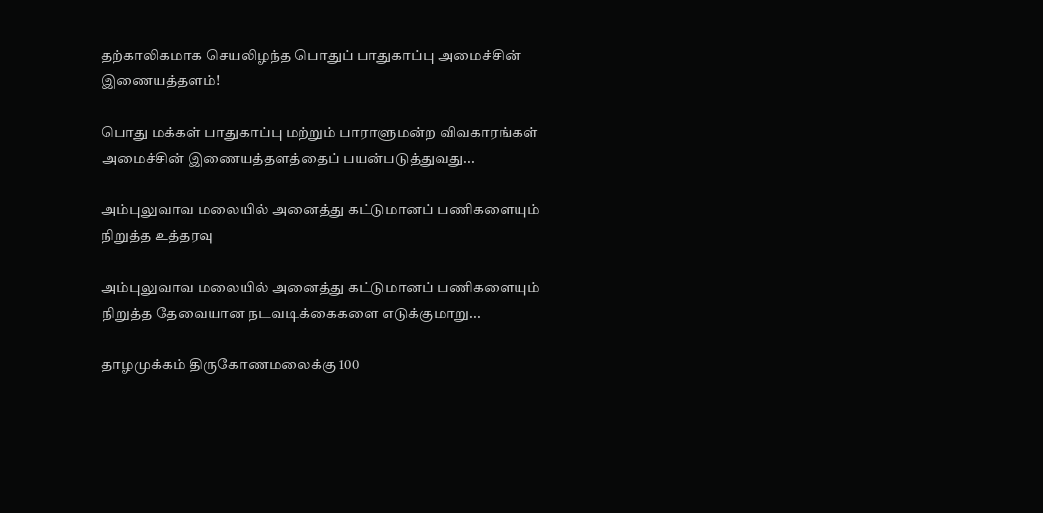தற்காலிகமாக செயலிழந்த பொதுப் பாதுகாப்பு அமைச்சின் இணையத்தளம்!

பொது மக்கள் பாதுகாப்பு மற்றும் பாராளுமன்ற விவகாரங்கள் அமைச்சின் இணையத்தளத்தைப் பயன்படுத்துவது...

அம்புலுவாவ மலையில் அனைத்து கட்டுமானப் பணிகளையும் நிறுத்த உத்தரவு

அம்புலுவாவ மலையில் அனைத்து கட்டுமானப் பணிகளையும் நிறுத்த தேவையான நடவடிக்கைகளை எடுக்குமாறு...

தாழமுக்கம் திருகோணமலைக்கு 100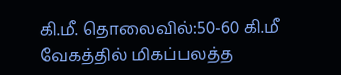கி.மீ. தொலைவில்:50-60 கி.மீ வேகத்தில் மிகப்பலத்த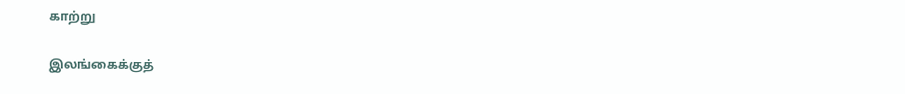காற்று

இலங்கைக்குத்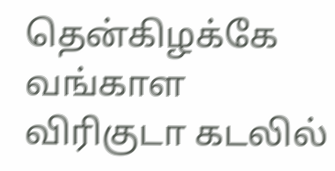தென்கிழக்கே வங்காள விரிகுடா கடலில்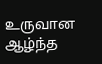உருவான ஆழ்ந்த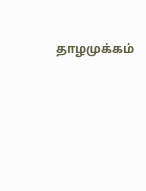தாழமுக்கம்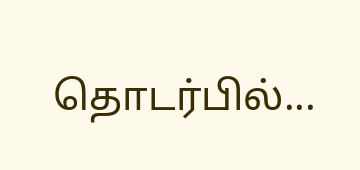தொடர்பில்...